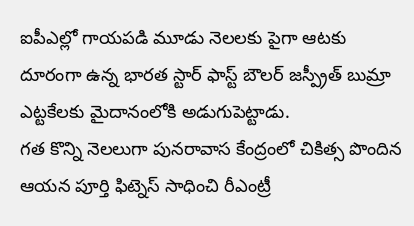ఐపీఎల్లో గాయపడి మూడు నెలలకు పైగా ఆటకు దూరంగా ఉన్న భారత స్టార్ ఫాస్ట్ బౌలర్ జస్ప్రీత్ బుమ్రా ఎట్టకేలకు మైదానంలోకి అడుగుపెట్టాడు.
గత కొన్ని నెలలుగా పునరావాస కేంద్రంలో చికిత్స పొందిన ఆయన పూర్తి ఫిట్నెస్ సాధించి రీఎంట్రీ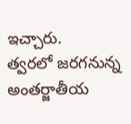ఇచ్చారు.
త్వరలో జరగనున్న అంతర్జాతీయ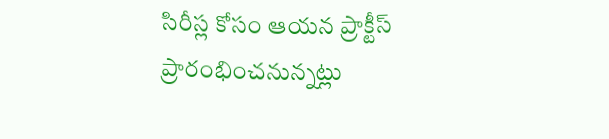సిరీస్ల కోసం ఆయన ప్రాక్టీస్ ప్రారంభించనున్నట్లు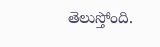తెలుస్తోంది.